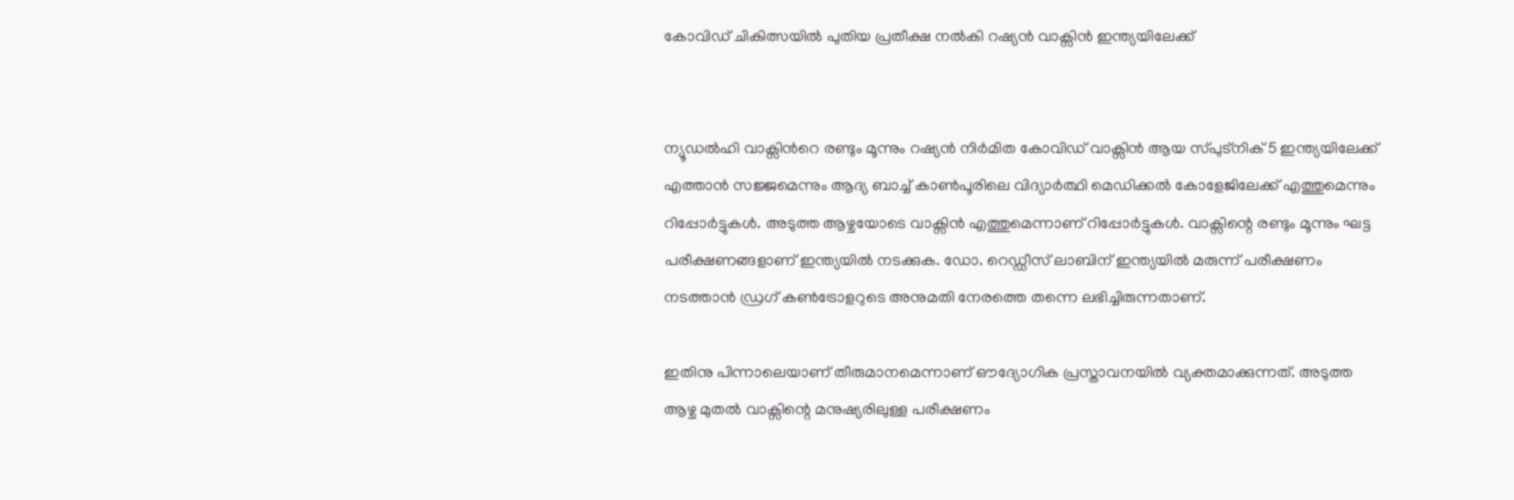കോവിഡ് ചികിത്സയില്‍ പുതിയ പ്രതീക്ഷ നൽകി റഷ്യന്‍ വാക്സിൻ ഇന്ത്യയിലേക്ക്


ന്യൂഡൽഹി വാക്സിന്‍റെ രണ്ടും മൂന്നും റഷ്യൻ നിർമിത കോവിഡ് വാക്സിൻ ആയ സ്പുട്നിക് 5 ഇന്ത്യയിലേക്ക് എത്താന്‍ സജ്ജമെന്നും ആദ്യ ബാച്ച് കാൺപൂരിലെ വിദ്യാർത്ഥി മെഡിക്കൽ കോളേജിലേക്ക് എത്തുമെന്നും റിപ്പോര്‍ട്ടുകള്‍. അടുത്ത ആഴ്ചയോടെ വാക്സിന്‍ എത്തുമെന്നാണ് റിപ്പോര്‍ട്ടുകള്‍. വാക്സിന്റെ രണ്ടും മൂന്നും ഘട്ട പരീക്ഷണങ്ങളാണ് ഇന്ത്യയില്‍ നടക്കുക. ഡോ. റെഡ്ഡീസ് ലാബിന് ഇന്ത്യയിൽ മരുന്ന് പരീക്ഷണം നടത്താൻ ഡ്രഗ് കൺട്രോളറുടെ അനുമതി നേരത്തെ തന്നെ ലഭിച്ചിരുന്നതാണ്.

ഇതിനു പിന്നാലെയാണ് തീരുമാനമെന്നാണ് ഔദ്യോഗിക പ്രസ്താവനയിൽ വ്യക്തമാക്കുന്നത്. അടുത്ത ആഴ്ച മുതൽ വാക്സിന്റെ മനുഷ്യരിലുള്ള പരീക്ഷണം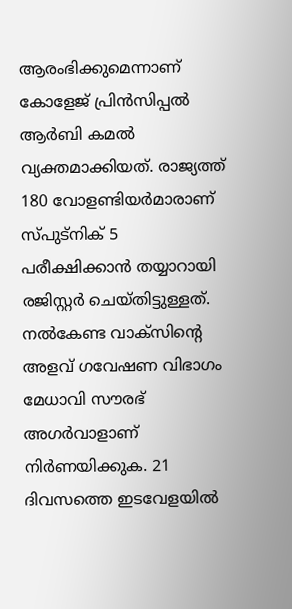ആരംഭിക്കുമെന്നാണ് കോളേജ് പ്രിൻസിപ്പൽ ആർബി കമൽ വ്യക്തമാക്കിയത്. രാജ്യത്ത് 180 വോളണ്ടിയര്‍മാരാണ് സ്പുട്നിക് 5 പരീക്ഷിക്കാന്‍ തയ്യാറായി രജിസ്റ്റര്‍ ചെയ്തിട്ടുള്ളത്. നൽകേണ്ട വാക്സിന്റെ അളവ് ഗവേഷണ വിഭാഗം മേധാവി സൗരഭ് അഗർവാളാണ് നിർണയിക്കുക. 21 ദിവസത്തെ ഇടവേളയിൽ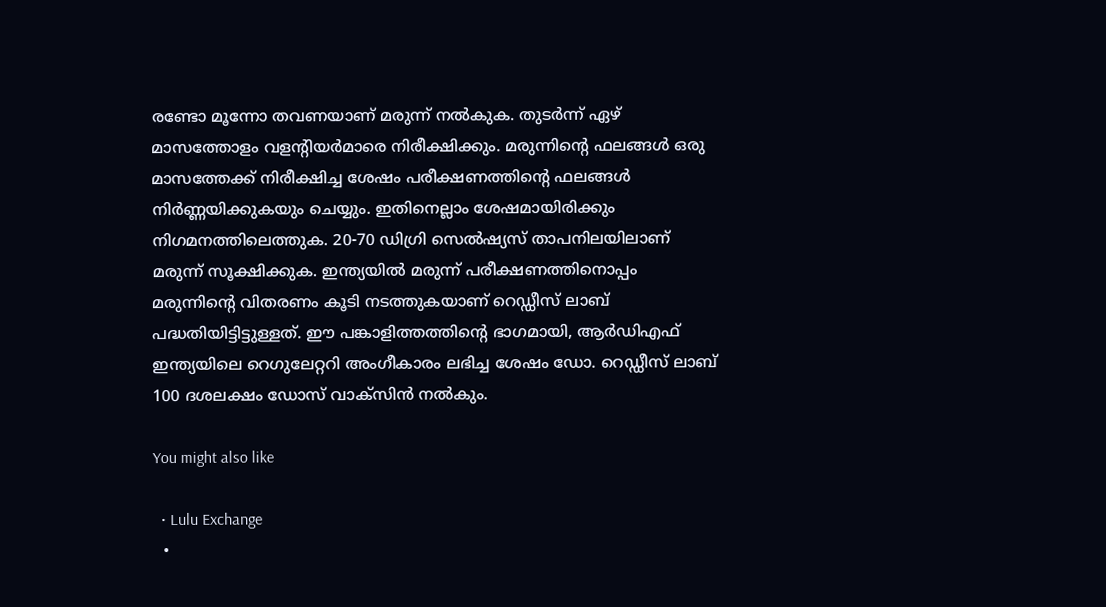രണ്ടോ മൂന്നോ തവണയാണ് മരുന്ന് നൽകുക. തുടർന്ന് ഏഴ് മാസത്തോളം വളന്റിയർമാരെ നിരീക്ഷിക്കും. മരുന്നിന്റെ ഫലങ്ങൾ ഒരു മാസത്തേക്ക് നിരീക്ഷിച്ച ശേഷം പരീക്ഷണത്തിന്റെ ഫലങ്ങൾ നിർണ്ണയിക്കുകയും ചെയ്യും. ഇതിനെല്ലാം ശേഷമായിരിക്കും നിഗമനത്തിലെത്തുക. 20-70 ഡിഗ്രി സെൽഷ്യസ് താപനിലയിലാണ് മരുന്ന് സൂക്ഷിക്കുക. ഇന്ത്യയിൽ മരുന്ന് പരീക്ഷണത്തിനൊപ്പം മരുന്നിന്റെ വിതരണം കൂടി നടത്തുകയാണ് റെഡ്ഡീസ് ലാബ് പദ്ധതിയിട്ടിട്ടുള്ളത്. ഈ പങ്കാളിത്തത്തിന്റെ ഭാഗമായി, ആർ‌ഡി‌എഫ് ഇന്ത്യയിലെ റെഗുലേറ്ററി അംഗീകാരം ലഭിച്ച ശേഷം ഡോ. റെഡ്ഡീസ് ലാബ് 100 ദശലക്ഷം ഡോസ് വാക്സിൻ നൽകും.

You might also like

  • Lulu Exchange
  •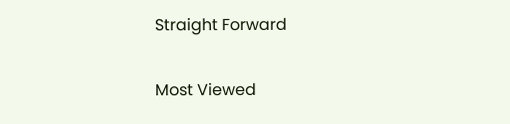Straight Forward

Most Viewed